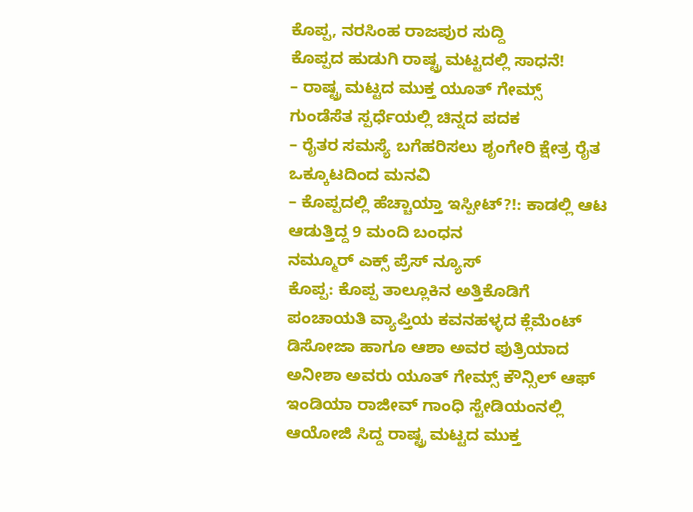ಕೊಪ್ಪ, ನರಸಿಂಹ ರಾಜಪುರ ಸುದ್ದಿ
ಕೊಪ್ಪದ ಹುಡುಗಿ ರಾಷ್ಟ್ರ ಮಟ್ಟದಲ್ಲಿ ಸಾಧನೆ!
– ರಾಷ್ಟ್ರ ಮಟ್ಟದ ಮುಕ್ತ ಯೂತ್ ಗೇಮ್ಸ್ ಗುಂಡೆಸೆತ ಸ್ಪರ್ಧೆಯಲ್ಲಿ ಚಿನ್ನದ ಪದಕ
– ರೈತರ ಸಮಸ್ಯೆ ಬಗೆಹರಿಸಲು ಶೃಂಗೇರಿ ಕ್ಷೇತ್ರ ರೈತ ಒಕ್ಕೂಟದಿಂದ ಮನವಿ
– ಕೊಪ್ಪದಲ್ಲಿ ಹೆಚ್ಚಾಯ್ತಾ ಇಸ್ಪೀಟ್?!: ಕಾಡಲ್ಲಿ ಆಟ ಆಡುತ್ತಿದ್ದ 9 ಮಂದಿ ಬಂಧನ
ನಮ್ಮೂರ್ ಎಕ್ಸ್ ಪ್ರೆಸ್ ನ್ಯೂಸ್
ಕೊಪ್ಪ: ಕೊಪ್ಪ ತಾಲ್ಲೂಕಿನ ಅತ್ತಿಕೊಡಿಗೆ ಪಂಚಾಯತಿ ವ್ಯಾಪ್ತಿಯ ಕವನಹಳ್ಳದ ಕ್ಲೆಮೆಂಟ್ ಡಿಸೋಜಾ ಹಾಗೂ ಆಶಾ ಅವರ ಪುತ್ರಿಯಾದ ಅನೀಶಾ ಅವರು ಯೂತ್ ಗೇಮ್ಸ್ ಕೌನ್ಸಿಲ್ ಆಫ್ ಇಂಡಿಯಾ ರಾಜೀವ್ ಗಾಂಧಿ ಸ್ಟೇಡಿಯಂನಲ್ಲಿ ಆಯೋಜಿ ಸಿದ್ದ ರಾಷ್ಟ್ರ ಮಟ್ಟದ ಮುಕ್ತ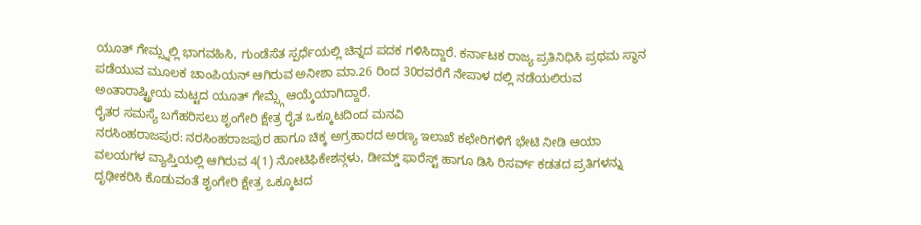ಯೂತ್ ಗೇಮ್ಸ್ನಲ್ಲಿ ಭಾಗವಹಿಸಿ, ಗುಂಡೆಸೆತ ಸ್ಪರ್ಧೆಯಲ್ಲಿ ಚಿನ್ನದ ಪದಕ ಗಳಿಸಿದ್ದಾರೆ. ಕರ್ನಾಟಕ ರಾಜ್ಯ ಪ್ರತಿನಿಧಿಸಿ ಪ್ರಥಮ ಸ್ಥಾನ ಪಡೆಯುವ ಮೂಲಕ ಚಾಂಪಿಯನ್ ಆಗಿರುವ ಅನೀಶಾ ಮಾ.26 ರಿಂದ 30ರವರೆಗೆ ನೇಪಾಳ ದಲ್ಲಿ ನಡೆಯಲಿರುವ ಅಂತಾರಾಷ್ಟ್ರೀಯ ಮಟ್ಟದ ಯೂತ್ ಗೇಮ್ಸ್ಗೆ ಆಯ್ಕೆಯಾಗಿದ್ದಾರೆ.
ರೈತರ ಸಮಸ್ಯೆ ಬಗೆಹರಿಸಲು ಶೃಂಗೇರಿ ಕ್ಷೇತ್ರ ರೈತ ಒಕ್ಕೂಟದಿಂದ ಮನವಿ
ನರಸಿಂಹರಾಜಪುರ: ನರಸಿಂಹರಾಜಪುರ ಹಾಗೂ ಚಿಕ್ಕ ಅಗ್ರಹಾರದ ಅರಣ್ಯ ಇಲಾಖೆ ಕಛೇರಿಗಳಿಗೆ ಭೇಟಿ ನೀಡಿ ಆಯಾ ವಲಯಗಳ ವ್ಯಾಪ್ತಿಯಲ್ಲಿ ಆಗಿರುವ 4(1) ನೋಟಿಫಿಕೇಶನ್ಗಳು, ಡೀಮ್ಡ್ ಫಾರೆಸ್ಟ್ ಹಾಗೂ ಡಿಸಿ ರಿಸರ್ವ್ ಕಡತದ ಪ್ರತಿಗಳನ್ನು ದೃಢೀಕರಿಸಿ ಕೊಡುವಂತೆ ಶೃಂಗೇರಿ ಕ್ಷೇತ್ರ ಒಕ್ಕೂಟದ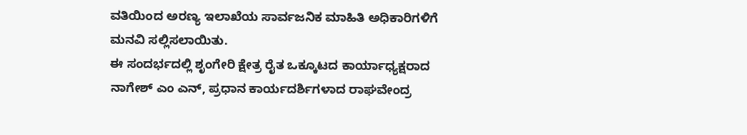ವತಿಯಿಂದ ಅರಣ್ಯ ಇಲಾಖೆಯ ಸಾರ್ವಜನಿಕ ಮಾಹಿತಿ ಅಧಿಕಾರಿಗಳಿಗೆ ಮನವಿ ಸಲ್ಲಿಸಲಾಯಿತು.
ಈ ಸಂದರ್ಭದಲ್ಲಿ ಶೃಂಗೇರಿ ಕ್ಷೇತ್ರ ರೈತ ಒಕ್ಕೂಟದ ಕಾರ್ಯಾಧ್ಯಕ್ಷರಾದ ನಾಗೇಶ್ ಎಂ ಎನ್, ಪ್ರಧಾನ ಕಾರ್ಯದರ್ಶಿಗಳಾದ ರಾಘವೇಂದ್ರ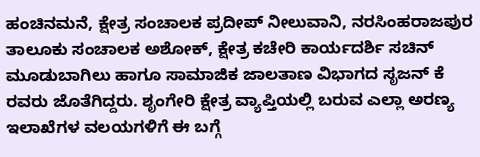ಹಂಚಿನಮನೆ, ಕ್ಷೇತ್ರ ಸಂಚಾಲಕ ಪ್ರದೀಪ್ ನೀಲುವಾನಿ, ನರಸಿಂಹರಾಜಪುರ ತಾಲೂಕು ಸಂಚಾಲಕ ಅಶೋಕ್, ಕ್ಷೇತ್ರ ಕಚೇರಿ ಕಾರ್ಯದರ್ಶಿ ಸಚಿನ್ ಮೂಡುಬಾಗಿಲು ಹಾಗೂ ಸಾಮಾಜಿಕ ಜಾಲತಾಣ ವಿಭಾಗದ ಸೃಜನ್ ಕೆ ರವರು ಜೊತೆಗಿದ್ದರು. ಶೃಂಗೇರಿ ಕ್ಷೇತ್ರ ವ್ಯಾಪ್ತಿಯಲ್ಲಿ ಬರುವ ಎಲ್ಲಾ ಅರಣ್ಯ ಇಲಾಖೆಗಳ ವಲಯಗಳಿಗೆ ಈ ಬಗ್ಗೆ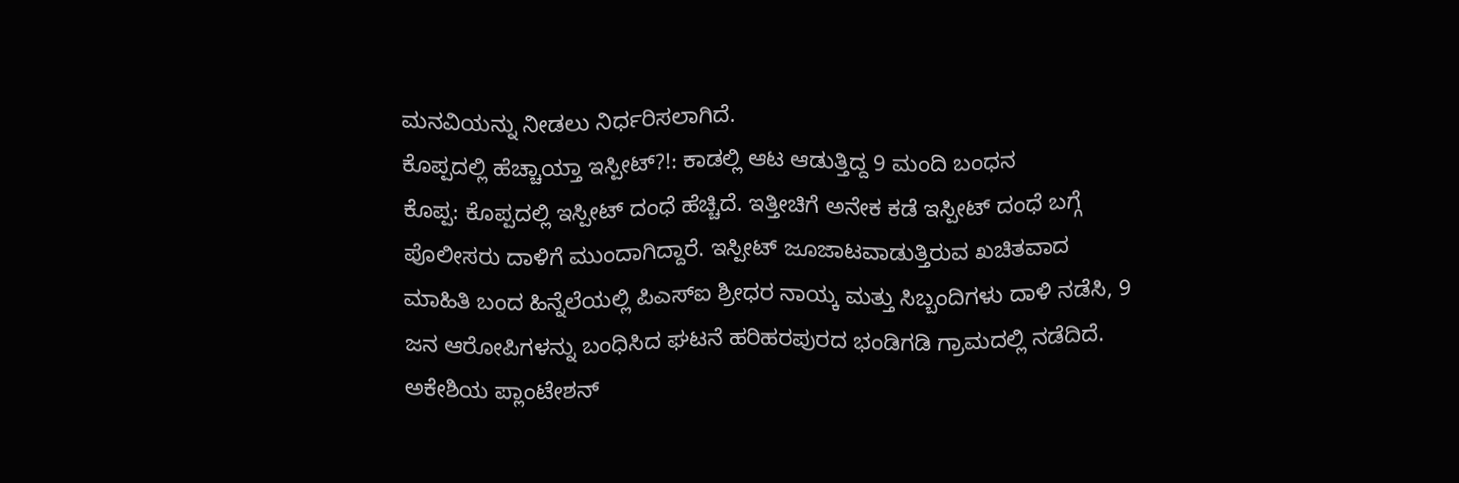ಮನವಿಯನ್ನು ನೀಡಲು ನಿರ್ಧರಿಸಲಾಗಿದೆ.
ಕೊಪ್ಪದಲ್ಲಿ ಹೆಚ್ಚಾಯ್ತಾ ಇಸ್ಪೀಟ್?!: ಕಾಡಲ್ಲಿ ಆಟ ಆಡುತ್ತಿದ್ದ 9 ಮಂದಿ ಬಂಧನ
ಕೊಪ್ಪ: ಕೊಪ್ಪದಲ್ಲಿ ಇಸ್ಪೀಟ್ ದಂಧೆ ಹೆಚ್ಚಿದೆ. ಇತ್ತೀಚಿಗೆ ಅನೇಕ ಕಡೆ ಇಸ್ಪೀಟ್ ದಂಧೆ ಬಗ್ಗೆ ಪೊಲೀಸರು ದಾಳಿಗೆ ಮುಂದಾಗಿದ್ದಾರೆ. ಇಸ್ಪೀಟ್ ಜೂಜಾಟವಾಡುತ್ತಿರುವ ಖಚಿತವಾದ ಮಾಹಿತಿ ಬಂದ ಹಿನ್ನೆಲೆಯಲ್ಲಿ ಪಿಎಸ್ಐ ಶ್ರೀಧರ ನಾಯ್ಕ ಮತ್ತು ಸಿಬ್ಬಂದಿಗಳು ದಾಳಿ ನಡೆಸಿ, 9 ಜನ ಆರೋಪಿಗಳನ್ನು ಬಂಧಿಸಿದ ಘಟನೆ ಹರಿಹರಪುರದ ಭಂಡಿಗಡಿ ಗ್ರಾಮದಲ್ಲಿ ನಡೆದಿದೆ.
ಅಕೇಶಿಯ ಪ್ಲಾಂಟೇಶನ್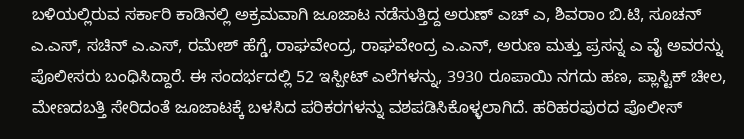ಬಳಿಯಲ್ಲಿರುವ ಸರ್ಕಾರಿ ಕಾಡಿನಲ್ಲಿ ಅಕ್ರಮವಾಗಿ ಜೂಜಾಟ ನಡೆಸುತ್ತಿದ್ದ ಅರುಣ್ ಎಚ್ ಎ, ಶಿವರಾಂ ಬಿ.ಟಿ, ಸೂಚನ್ ಎ.ಎಸ್, ಸಚಿನ್ ಎ.ಎಸ್, ರಮೇಶ್ ಹೆಗ್ಡೆ, ರಾಘವೇಂದ್ರ, ರಾಘವೇಂದ್ರ ಎ.ಎನ್, ಅರುಣ ಮತ್ತು ಪ್ರಸನ್ನ ಎ ವೈ ಅವರನ್ನು ಪೊಲೀಸರು ಬಂಧಿಸಿದ್ದಾರೆ. ಈ ಸಂದರ್ಭದಲ್ಲಿ 52 ಇಸ್ಪೀಟ್ ಎಲೆಗಳನ್ನು, 3930 ರೂಪಾಯಿ ನಗದು ಹಣ, ಪ್ಲಾಸ್ಟಿಕ್ ಚೀಲ, ಮೇಣದಬತ್ತಿ ಸೇರಿದಂತೆ ಜೂಜಾಟಕ್ಕೆ ಬಳಸಿದ ಪರಿಕರಗಳನ್ನು ವಶಪಡಿಸಿಕೊಳ್ಳಲಾಗಿದೆ. ಹರಿಹರಪುರದ ಪೊಲೀಸ್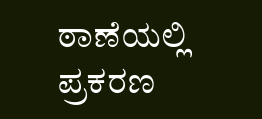ಠಾಣೆಯಲ್ಲಿ ಪ್ರಕರಣ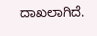ದಾಖಲಾಗಿದೆ.